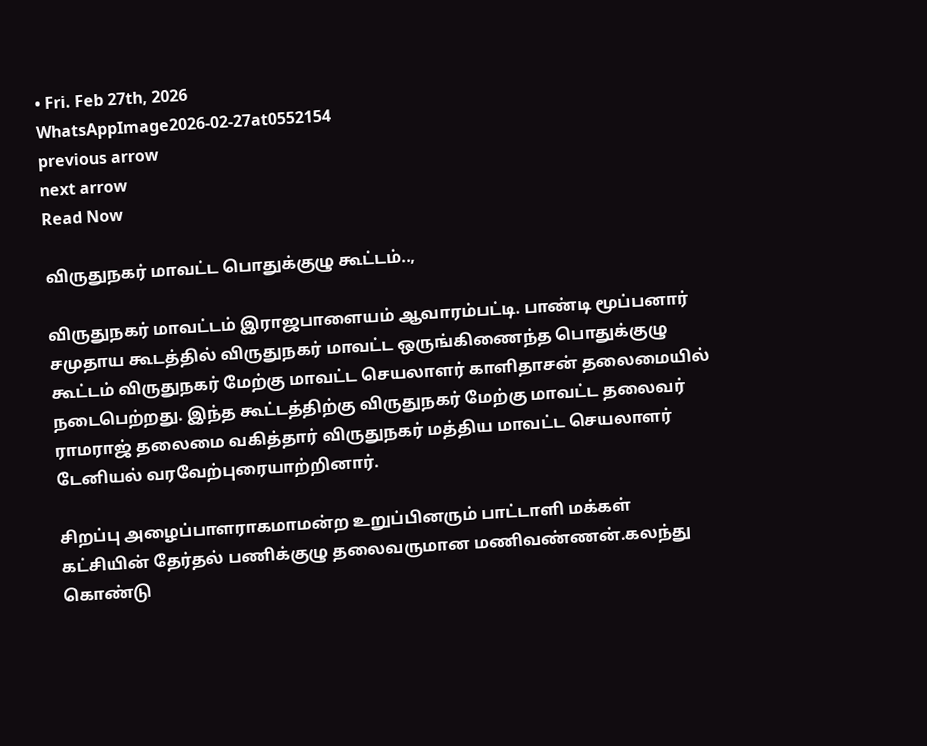• Fri. Feb 27th, 2026
WhatsAppImage2026-02-27at0552154
previous arrow
next arrow
Read Now

விருதுநகர் மாவட்ட பொதுக்குழு கூட்டம்..,

விருதுநகர் மாவட்டம் இராஜபாளையம் ஆவாரம்பட்டி. பாண்டி மூப்பனார் சமுதாய கூடத்தில் விருதுநகர் மாவட்ட ஒருங்கிணைந்த பொதுக்குழு கூட்டம் விருதுநகர் மேற்கு மாவட்ட செயலாளர் காளிதாசன் தலைமையில் நடைபெற்றது. இந்த கூட்டத்திற்கு விருதுநகர் மேற்கு மாவட்ட தலைவர் ராமராஜ் தலைமை வகித்தார் விருதுநகர் மத்திய மாவட்ட செயலாளர் டேனியல் வரவேற்புரையாற்றினார்.

சிறப்பு அழைப்பாளராகமாமன்ற உறுப்பினரும் பாட்டாளி மக்கள் கட்சியின் தேர்தல் பணிக்குழு தலைவருமான மணிவண்ணன்.கலந்து கொண்டு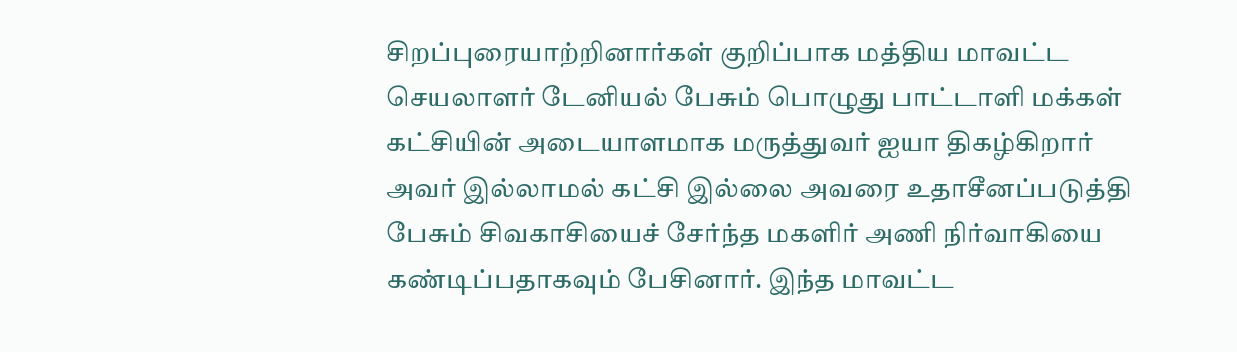சிறப்புரையாற்றினார்கள் குறிப்பாக மத்திய மாவட்ட செயலாளர் டேனியல் பேசும் பொழுது பாட்டாளி மக்கள் கட்சியின் அடையாளமாக மருத்துவர் ஐயா திகழ்கிறார் அவர் இல்லாமல் கட்சி இல்லை அவரை உதாசீனப்படுத்தி பேசும் சிவகாசியைச் சேர்ந்த மகளிர் அணி நிர்வாகியை கண்டிப்பதாகவும் பேசினார். இந்த மாவட்ட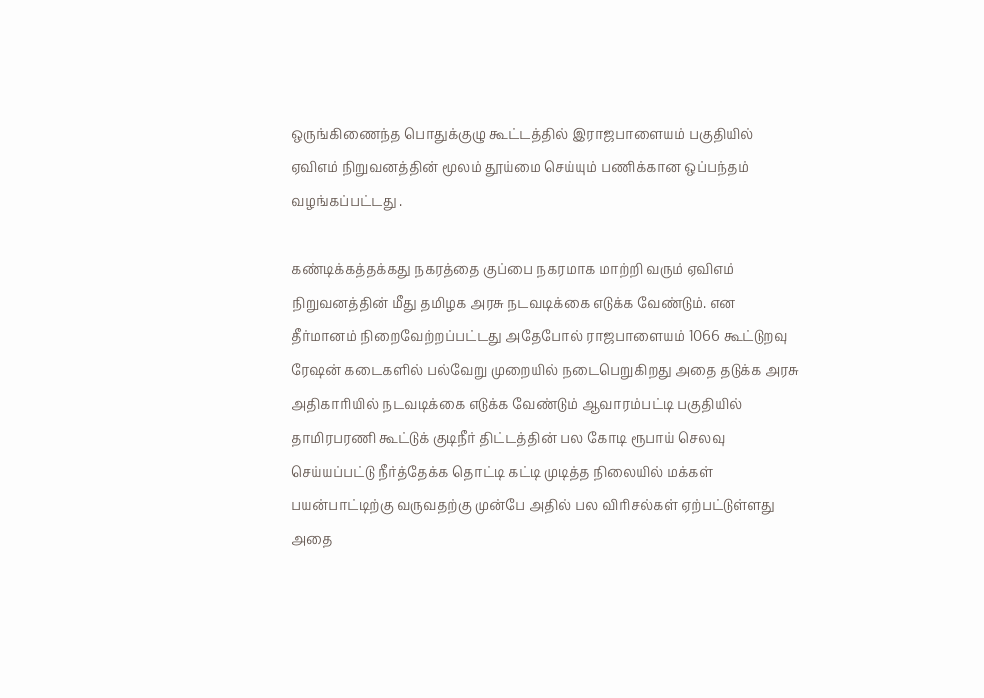ஒருங்கிணைந்த பொதுக்குழு கூட்டத்தில் இராஜபாளையம் பகுதியில் ஏவிஎம் நிறுவனத்தின் மூலம் தூய்மை செய்யும் பணிக்கான ஒப்பந்தம் வழங்கப்பட்டது .

கண்டிக்கத்தக்கது நகரத்தை குப்பை நகரமாக மாற்றி வரும் ஏவிஎம் நிறுவனத்தின் மீது தமிழக அரசு நடவடிக்கை எடுக்க வேண்டும். என தீர்மானம் நிறைவேற்றப்பட்டது அதேபோல் ராஜபாளையம் 1066 கூட்டுறவு ரேஷன் கடைகளில் பல்வேறு முறையில் நடைபெறுகிறது அதை தடுக்க அரசு அதிகாரியில் நடவடிக்கை எடுக்க வேண்டும் ஆவாரம்பட்டி பகுதியில் தாமிரபரணி கூட்டுக் குடிநீர் திட்டத்தின் பல கோடி ரூபாய் செலவு செய்யப்பட்டு நீர்த்தேக்க தொட்டி கட்டி முடித்த நிலையில் மக்கள் பயன்பாட்டிற்கு வருவதற்கு முன்பே அதில் பல விரிசல்கள் ஏற்பட்டுள்ளது அதை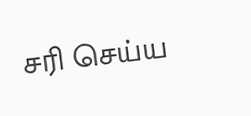சரி செய்ய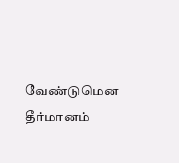வேண்டுமென தீர்மானம்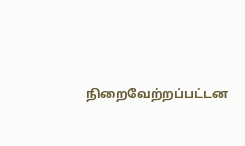நிறைவேற்றப்பட்டன